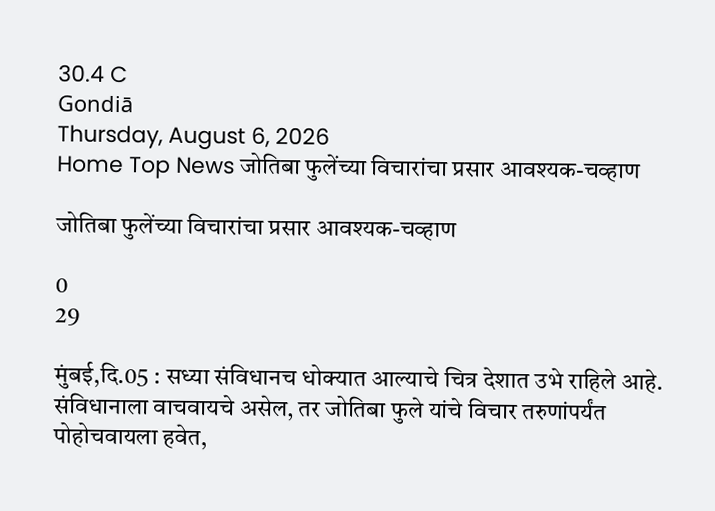30.4 C
Gondiā
Thursday, August 6, 2026
Home Top News जोतिबा फुलेंच्या विचारांचा प्रसार आवश्यक-चव्हाण

जोतिबा फुलेंच्या विचारांचा प्रसार आवश्यक-चव्हाण

0
29

मुंबई,दि.05 : सध्या संविधानच धोक्यात आल्याचे चित्र देशात उभे राहिले आहे. संविधानाला वाचवायचे असेल, तर जोतिबा फुले यांचे विचार तरुणांपर्यंत पोहोचवायला हवेत,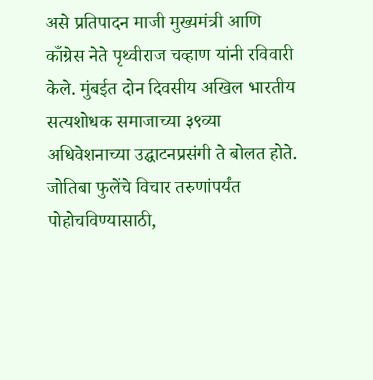असे प्रतिपादन माजी मुख्यमंत्री आणि काँग्रेस नेते पृथ्वीराज चव्हाण यांनी रविवारी केले. मुंबईत दोन दिवसीय अखिल भारतीय सत्यशोधक समाजाच्या ३९व्या अधिवेशनाच्या उद्घाटनप्रसंगी ते बोलत होते.
जोतिबा फुलेंचे विचार तरुणांपर्यंत पोहोचविण्यासाठी,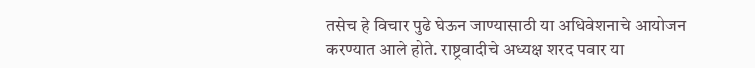तसेच हे विचार पुढे घेऊन जाण्यासाठी या अधिवेशनाचे आयोजन करण्यात आले होते. राष्ट्रवादीचे अध्यक्ष शरद पवार या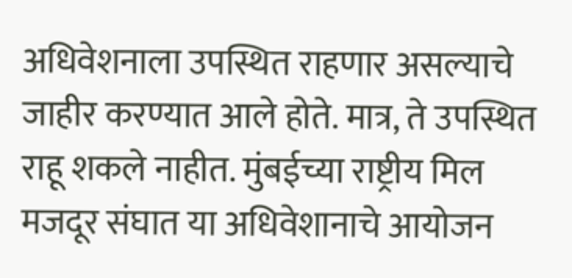अधिवेशनाला उपस्थित राहणार असल्याचे जाहीर करण्यात आले होते. मात्र, ते उपस्थित राहू शकले नाहीत. मुंबईच्या राष्ट्रीय मिल मजदूर संघात या अधिवेशानाचे आयोजन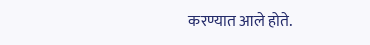करण्यात आले होते.